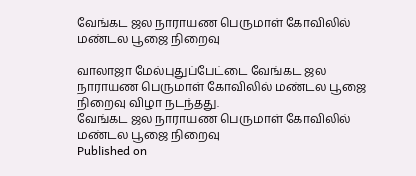வேங்கட ஜல நாராயண பெருமாள் கோவிலில் மண்டல பூஜை நிறைவு

வாலாஜா மேல்புதுப்பேட்டை வேங்கட ஜல நாராயண பெருமாள் கோவிலில் மண்டல பூஜை நிறைவு விழா நடந்தது.
வேங்கட ஜல நாராயண பெருமாள் கோவிலில் மண்டல பூஜை நிறைவு
Published on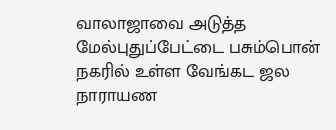வாலாஜாவை அடுத்த மேல்புதுப்பேட்டை பசும்பொன் நகரில் உள்ள வேங்கட ஜல நாராயண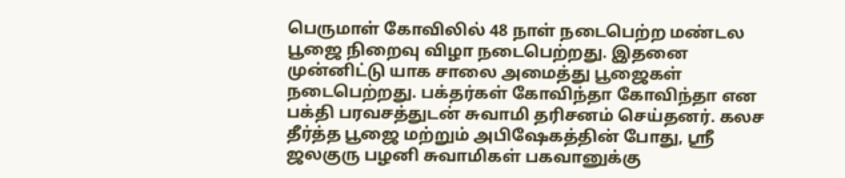பெருமாள் கோவிலில் 48 நாள் நடைபெற்ற மண்டல பூஜை நிறைவு விழா நடைபெற்றது. இதனை முன்னிட்டு யாக சாலை அமைத்து பூஜைகள் நடைபெற்றது. பக்தர்கள் கோவிந்தா கோவிந்தா என பக்தி பரவசத்துடன் சுவாமி தரிசனம் செய்தனர். கலச தீர்த்த பூஜை மற்றும் அபிஷேகத்தின் போது, ஸ்ரீ ஜலகுரு பழனி சுவாமிகள் பகவானுக்கு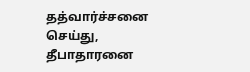தத்வார்ச்சனை செய்து, தீபாதாரனை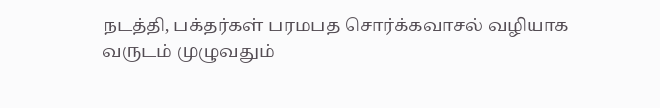நடத்தி, பக்தர்கள் பரமபத சொர்க்கவாசல் வழியாக வருடம் முழுவதும்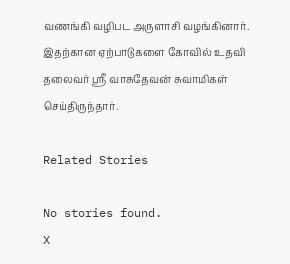வணங்கி வழிபட அருளாசி வழங்கினார். இதற்கான ஏற்பாடுகளை கோவில் உதவி தலைவர் ஸ்ரீ வாசுதேவன் சுவாமிகள் செய்திருந்தார்.

Related Stories

No stories found.
X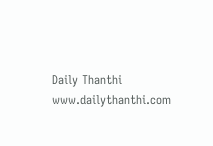Daily Thanthi
www.dailythanthi.com